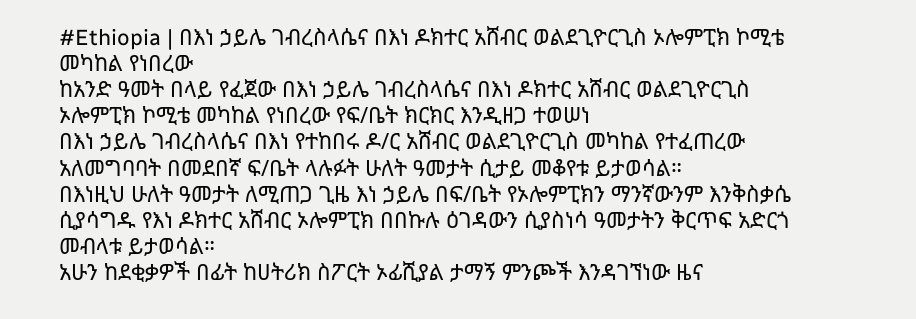#Ethiopia | በእነ ኃይሌ ገብረስላሴና በእነ ዶክተር አሸብር ወልደጊዮርጊስ ኦሎምፒክ ኮሚቴ መካከል የነበረው
ከአንድ ዓመት በላይ የፈጀው በእነ ኃይሌ ገብረስላሴና በእነ ዶክተር አሸብር ወልደጊዮርጊስ ኦሎምፒክ ኮሚቴ መካከል የነበረው የፍ/ቤት ክርክር እንዲዘጋ ተወሠነ
በእነ ኃይሌ ገብረስላሴና በእነ የተከበሩ ዶ/ር አሸብር ወልደጊዮርጊስ መካከል የተፈጠረው አለመግባባት በመደበኛ ፍ/ቤት ላሉፉት ሁለት ዓመታት ሲታይ መቆየቱ ይታወሳል።
በእነዚህ ሁለት ዓመታት ለሚጠጋ ጊዜ እነ ኃይሌ በፍ/ቤት የኦሎምፒክን ማንኛውንም እንቅስቃሴ ሲያሳግዱ የእነ ዶክተር አሸብር ኦሎምፒክ በበኩሉ ዕገዳውን ሲያስነሳ ዓመታትን ቅርጥፍ አድርጎ መብላቱ ይታወሳል።
አሁን ከደቂቃዎች በፊት ከሀትሪክ ስፖርት ኦፊሺያል ታማኝ ምንጮች እንዳገኘነው ዜና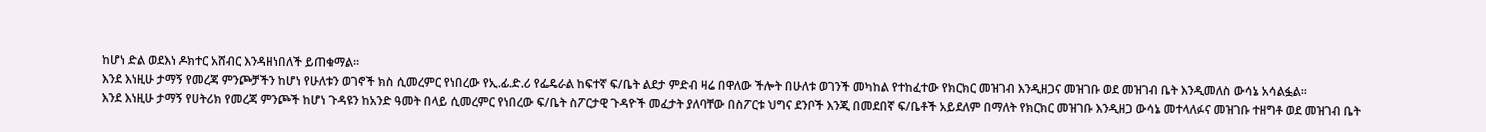ከሆነ ድል ወደእነ ዶክተር አሸብር እንዳዘነበለች ይጠቁማል።
እንደ እነዚሁ ታማኝ የመረጃ ምንጮቻችን ከሆነ የሁለቱን ወገኖች ክስ ሲመረምር የነበረው የኢ.ፊ.ድ.ሪ የፌዴራል ከፍተኛ ፍ/ቤት ልደታ ምድብ ዛሬ በዋለው ችሎት በሁለቱ ወገንች መካከል የተከፈተው የክርክር መዝገብ እንዲዘጋና መዝገቡ ወደ መዝገብ ቤት እንዲመለስ ውሳኔ አሳልፏል።
እንደ እነዚሁ ታማኝ የሀትሪክ የመረጃ ምንጮች ከሆነ ጉዳዩን ከአንድ ዓመት በላይ ሲመረምር የነበረው ፍ/ቤት ስፖርታዊ ጉዳዮች መፈታት ያለባቸው በስፖርቱ ህግና ደንቦች እንጂ በመደበኛ ፍ/ቤቶች አይደለም በማለት የክርክር መዝገቡ እንዲዘጋ ውሳኔ መተላለፉና መዝገቡ ተዘግቶ ወደ መዝገብ ቤት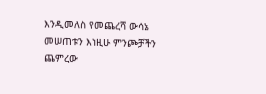እንዲመለስ የመጨረሻ ውሳኔ መሠጠቱን እነዚሁ ምንጮቻችን ጨምረው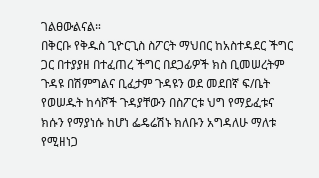ገልፀውልናል።
በቅርቡ የቅዱስ ጊዮርጊስ ስፖርት ማህበር ከአስተዳደር ችግር ጋር በተያያዘ በተፈጠረ ችግር በደጋፊዎች ክስ ቢመሠረትም ጉዳዩ በሽምግልና ቢፈታም ጉዳዩን ወደ መደበኛ ፍ/ቤት የወሠዱት ከሳሾች ጉዳያቸውን በስፖርቱ ህግ የማይፈቱና ክሱን የማያነሱ ከሆነ ፌዴሬሽኑ ክለቡን አግዳለሁ ማለቱ የሚዘነጋ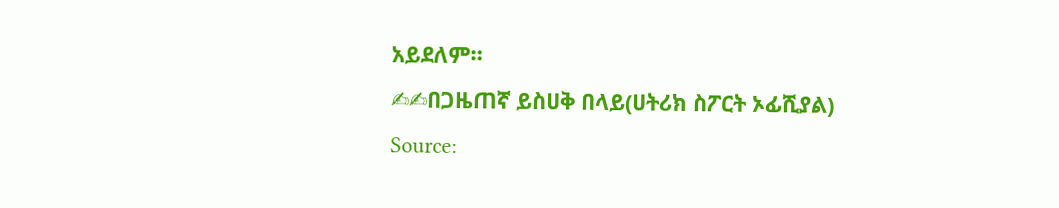አይደለም።
✍✍በጋዜጠኛ ይስሀቅ በላይ(ሀትሪክ ስፖርት ኦፊሺያል)
Source: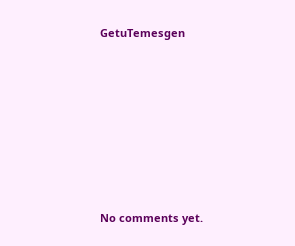GetuTemesgen









No comments yet.